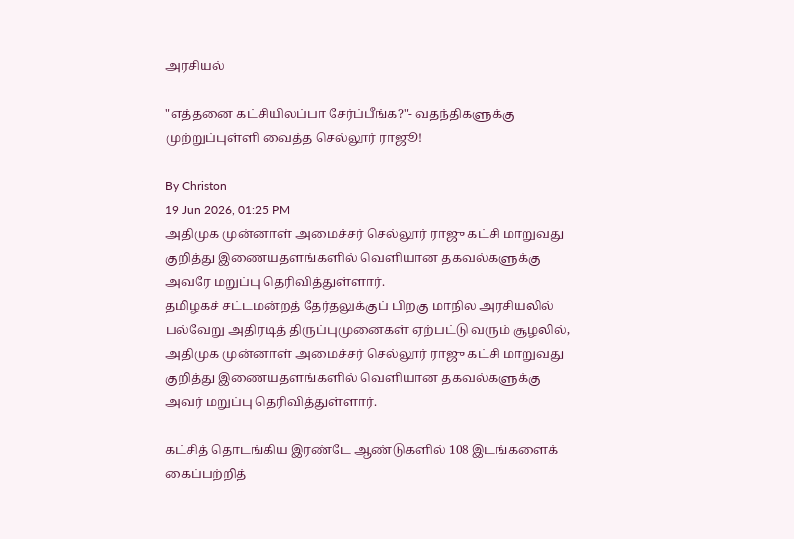அரசியல்

"எத்தனை கட்சியிலப்பா சேர்ப்பீங்க?"- வதந்திகளுக்கு முற்றுப்புள்ளி வைத்த செல்லூர் ராஜூ!

By Christon
19 Jun 2026, 01:25 PM
அதிமுக முன்னாள் அமைச்சர் செல்லூர் ராஜு கட்சி மாறுவது குறித்து இணையதளங்களில் வெளியான தகவல்களுக்கு அவரே மறுப்பு தெரிவித்துள்ளார்.
தமிழகச் சட்டமன்றத் தேர்தலுக்குப் பிறகு மாநில அரசியலில் பல்வேறு அதிரடித் திருப்புமுனைகள் ஏற்பட்டு வரும் சூழலில், அதிமுக முன்னாள் அமைச்சர் செல்லூர் ராஜு கட்சி மாறுவது குறித்து இணையதளங்களில் வெளியான தகவல்களுக்கு அவர் மறுப்பு தெரிவித்துள்ளார்.

கட்சித் தொடங்கிய இரண்டே ஆண்டுகளில் 108 இடங்களைக் கைப்பற்றித்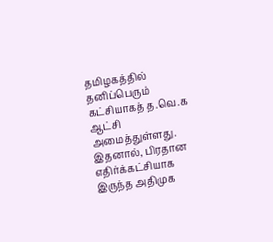தமிழகத்தில் தனிப்பெரும் கட்சியாகத் த.வெ.க ஆட்சி அமைத்துள்ளது. இதனால், பிரதான எதிர்க்கட்சியாக இருந்த அதிமுக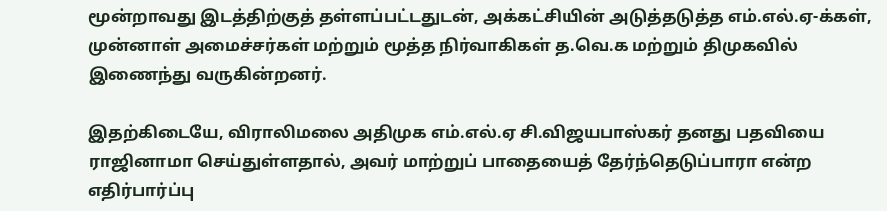மூன்றாவது இடத்திற்குத் தள்ளப்பட்டதுடன், அக்கட்சியின் அடுத்தடுத்த எம்.எல்.ஏ-க்கள், முன்னாள் அமைச்சர்கள் மற்றும் மூத்த நிர்வாகிகள் த.வெ.க மற்றும் திமுகவில் இணைந்து வருகின்றனர்.

இதற்கிடையே, விராலிமலை அதிமுக எம்.எல்.ஏ சி.விஜயபாஸ்கர் தனது பதவியை ராஜினாமா செய்துள்ளதால், அவர் மாற்றுப் பாதையைத் தேர்ந்தெடுப்பாரா என்ற எதிர்பார்ப்பு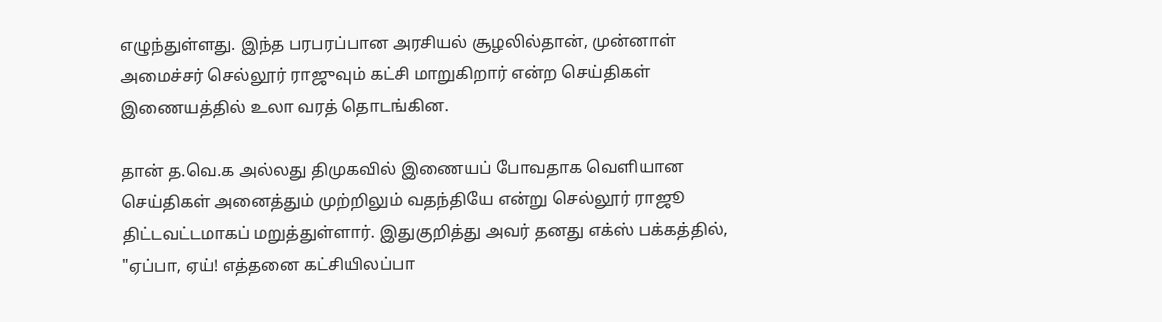எழுந்துள்ளது. இந்த பரபரப்பான அரசியல் சூழலில்தான், முன்னாள் அமைச்சர் செல்லூர் ராஜுவும் கட்சி மாறுகிறார் என்ற செய்திகள் இணையத்தில் உலா வரத் தொடங்கின.

தான் த.வெ.க அல்லது திமுகவில் இணையப் போவதாக வெளியான செய்திகள் அனைத்தும் முற்றிலும் வதந்தியே என்று செல்லூர் ராஜூ திட்டவட்டமாகப் மறுத்துள்ளார். இதுகுறித்து அவர் தனது எக்ஸ் பக்கத்தில், "ஏப்பா, ஏய்! எத்தனை கட்சியிலப்பா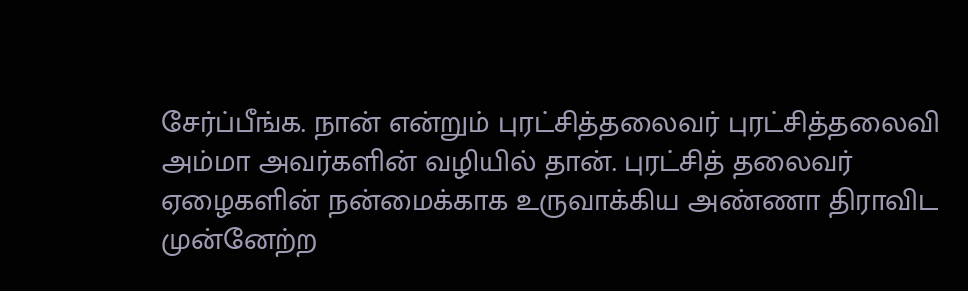சேர்ப்பீங்க. நான் என்றும் புரட்சித்தலைவர் புரட்சித்தலைவி அம்மா அவர்களின் வழியில் தான். புரட்சித் தலைவர் ஏழைகளின் நன்மைக்காக உருவாக்கிய அண்ணா திராவிட முன்னேற்ற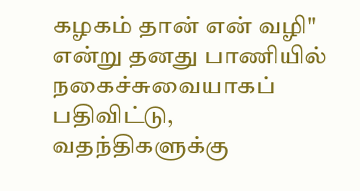கழகம் தான் என் வழி" என்று தனது பாணியில் நகைச்சுவையாகப் பதிவிட்டு, வதந்திகளுக்கு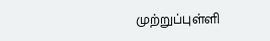முற்றுப்புள்ளி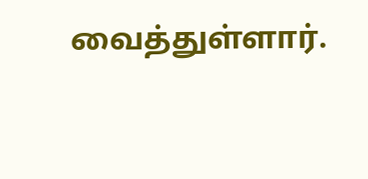வைத்துள்ளார்.